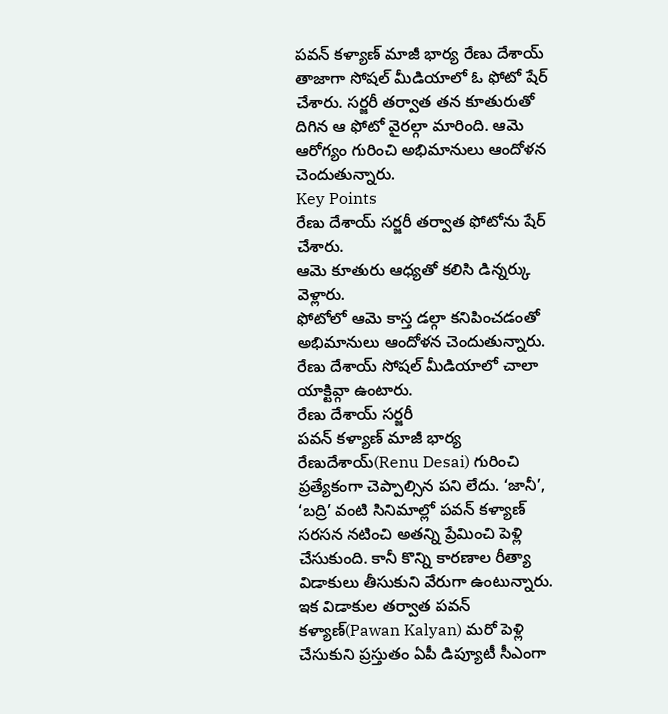పవన్ కళ్యాణ్ మాజీ భార్య రేణు దేశాయ్ తాజాగా సోషల్ మీడియాలో ఓ ఫోటో షేర్ చేశారు. సర్జరీ తర్వాత తన కూతురుతో దిగిన ఆ ఫోటో వైరల్గా మారింది. ఆమె ఆరోగ్యం గురించి అభిమానులు ఆందోళన చెందుతున్నారు.
Key Points
రేణు దేశాయ్ సర్జరీ తర్వాత ఫోటోను షేర్ చేశారు.
ఆమె కూతురు ఆధ్యతో కలిసి డిన్నర్కు వెళ్లారు.
ఫోటోలో ఆమె కాస్త డల్గా కనిపించడంతో అభిమానులు ఆందోళన చెందుతున్నారు.
రేణు దేశాయ్ సోషల్ మీడియాలో చాలా యాక్టివ్గా ఉంటారు.
రేణు దేశాయ్ సర్జరీ
పవన్ కళ్యాణ్ మాజీ భార్య రేణుదేశాయ్(Renu Desai) గురించి ప్రత్యేకంగా చెప్పాల్సిన పని లేదు. ‘జానీ’, ‘బద్రి’ వంటి సినిమాల్లో పవన్ కళ్యాణ్ సరసన నటించి అతన్ని ప్రేమించి పెళ్లి చేసుకుంది. కానీ కొన్ని కారణాల రీత్యా విడాకులు తీసుకుని వేరుగా ఉంటున్నారు. ఇక విడాకుల తర్వాత పవన్ కళ్యాణ్(Pawan Kalyan) మరో పెళ్లి చేసుకుని ప్రస్తుతం ఏపీ డిప్యూటీ సీఎంగా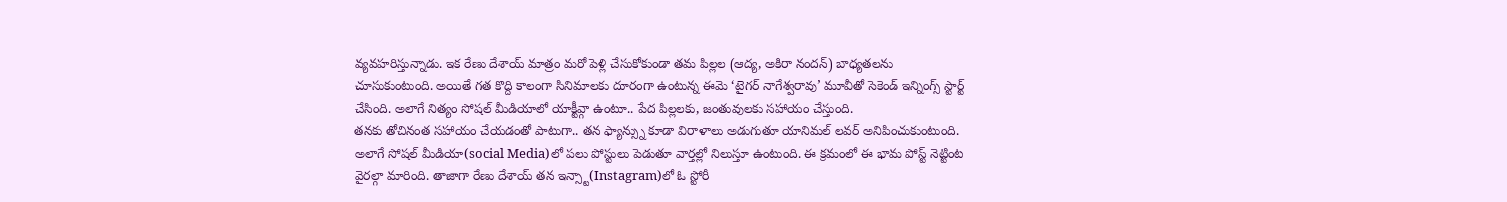వ్యవహరిస్తున్నాడు. ఇక రేణు దేశాయ్ మాత్రం మరో పెళ్లి చేసుకోకుండా తమ పిల్లల (ఆద్య, అకిరా నందన్) బాధ్యతలను చూసుకుంటుంది. అయితే గత కొద్ది కాలంగా సినిమాలకు దూరంగా ఉంటున్న ఈమె ‘టైగర్ నాగేశ్వరావు’ మూవీతో సెకెండ్ ఇన్నింగ్స్ స్టార్ట్ చేసింది. అలాగే నిత్యం సోషల్ మీడియాలో యాక్టీవ్గా ఉంటూ.. పేద పిల్లలకు, జంతువులకు సహాయం చేస్తుంది.
తనకు తోచినంత సహాయం చేయడంతో పాటుగా.. తన ఫ్యాన్స్ను కూడా విరాళాలు అడుగుతూ యానిమల్ లవర్ అనిపించుకుంటుంది. అలాగే సోషల్ మీడియా(social Media)లో పలు పోస్టులు పెడుతూ వార్తల్లో నిలుస్తూ ఉంటుంది. ఈ క్రమంలో ఈ భామ పోస్ట్ నెట్టింట వైరల్గా మారింది. తాజాగా రేణు దేశాయ్ తన ఇన్స్టా(Instagram)లో ఓ స్టోరీ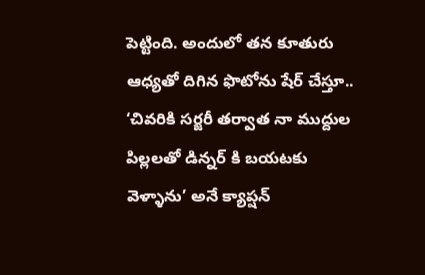పెట్టింది. అందులో తన కూతురు ఆధ్యతో దిగిన ఫొటోను షేర్ చేస్తూ.. ‘చివరికి సర్జరీ తర్వాత నా ముద్దుల పిల్లలతో డిన్నర్ కి బయటకు వెళ్ళాను’ అనే క్యాప్షన్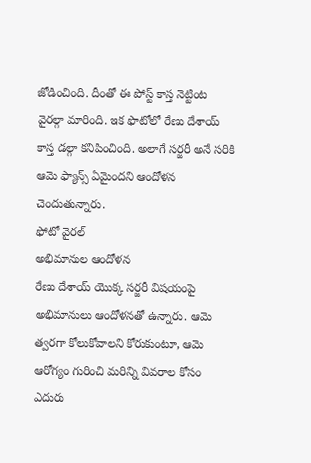జోడించింది. దీంతో ఈ పోస్ట్ కాస్త నెట్టింట వైరల్గా మారింది. ఇక ఫొటోలో రేణు దేశాయ్ కాస్త డల్గా కనిపించింది. అలాగే సర్జరీ అనే సరికి ఆమె ఫ్యాన్స్ ఏమైందని ఆందోళన చెందుతున్నారు.
ఫోటో వైరల్
అభిమానుల ఆందోళన
రేణు దేశాయ్ యొక్క సర్జరీ విషయంపై అభిమానులు ఆందోళనతో ఉన్నారు. ఆమె త్వరగా కోలుకోవాలని కోరుకుంటూ, ఆమె ఆరోగ్యం గురించి మరిన్ని వివరాల కోసం ఎదురు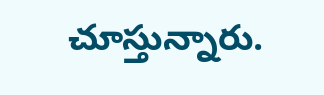చూస్తున్నారు.